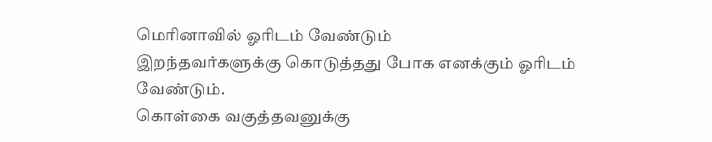மெரினாவில் ஓரிடம் வேண்டும்
இறந்தவர்களுக்கு கொடுத்தது போக எனக்கும் ஓரிடம் வேண்டும்.
கொள்கை வகுத்தவனுக்கு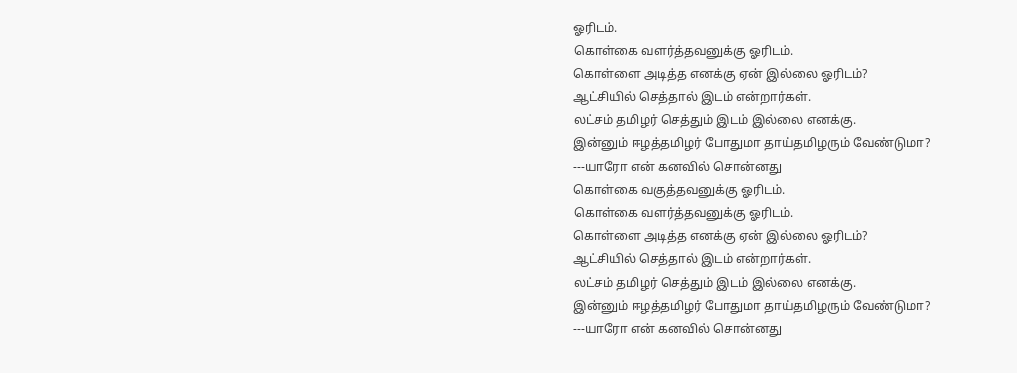ஓரிடம்.
கொள்கை வளர்த்தவனுக்கு ஓரிடம்.
கொள்ளை அடித்த எனக்கு ஏன் இல்லை ஓரிடம்?
ஆட்சியில் செத்தால் இடம் என்றார்கள்.
லட்சம் தமிழர் செத்தும் இடம் இல்லை எனக்கு.
இன்னும் ஈழத்தமிழர் போதுமா தாய்தமிழரும் வேண்டுமா?
---யாரோ என் கனவில் சொன்னது
கொள்கை வகுத்தவனுக்கு ஓரிடம்.
கொள்கை வளர்த்தவனுக்கு ஓரிடம்.
கொள்ளை அடித்த எனக்கு ஏன் இல்லை ஓரிடம்?
ஆட்சியில் செத்தால் இடம் என்றார்கள்.
லட்சம் தமிழர் செத்தும் இடம் இல்லை எனக்கு.
இன்னும் ஈழத்தமிழர் போதுமா தாய்தமிழரும் வேண்டுமா?
---யாரோ என் கனவில் சொன்னது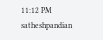11:12 PM
satheshpandian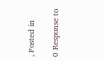, Posted in

0 Response to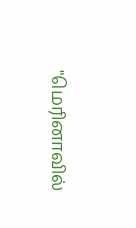"மெரினாவில்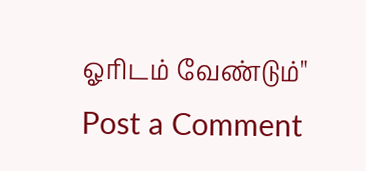ஓரிடம் வேண்டும்"
Post a Comment